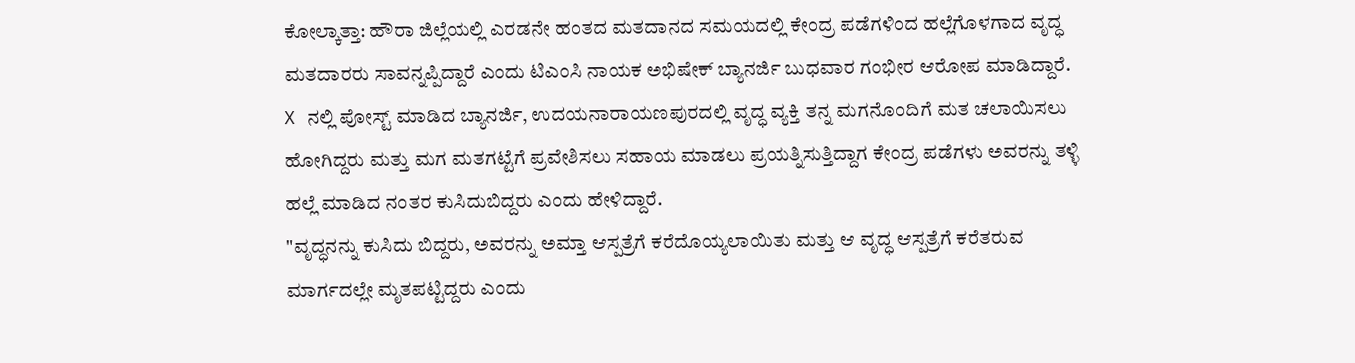ಕೋಲ್ಕಾತ್ತಾ: ಹೌರಾ ಜಿಲ್ಲೆಯಲ್ಲಿ ಎರಡನೇ ಹಂತದ ಮತದಾನದ ಸಮಯದಲ್ಲಿ ಕೇಂದ್ರ ಪಡೆಗಳಿಂದ ಹಲ್ಲೆಗೊಳಗಾದ ವೃದ್ಧ ಮತದಾರರು ಸಾವನ್ನಪ್ಪಿದ್ದಾರೆ ಎಂದು ಟಿಎಂಸಿ ನಾಯಕ ಅಭಿಷೇಕ್ ಬ್ಯಾನರ್ಜಿ ಬುಧವಾರ ಗಂಭೀರ ಆರೋಪ ಮಾಡಿದ್ದಾರೆ.
X ನಲ್ಲಿ ಪೋಸ್ಟ್ ಮಾಡಿದ ಬ್ಯಾನರ್ಜಿ, ಉದಯನಾರಾಯಣಪುರದಲ್ಲಿ ವೃದ್ಧ ವ್ಯಕ್ತಿ ತನ್ನ ಮಗನೊಂದಿಗೆ ಮತ ಚಲಾಯಿಸಲು ಹೋಗಿದ್ದರು ಮತ್ತು ಮಗ ಮತಗಟ್ಟೆಗೆ ಪ್ರವೇಶಿಸಲು ಸಹಾಯ ಮಾಡಲು ಪ್ರಯತ್ನಿಸುತ್ತಿದ್ದಾಗ ಕೇಂದ್ರ ಪಡೆಗಳು ಅವರನ್ನು ತಳ್ಳಿ ಹಲ್ಲೆ ಮಾಡಿದ ನಂತರ ಕುಸಿದುಬಿದ್ದರು ಎಂದು ಹೇಳಿದ್ದಾರೆ.
"ವೃದ್ಧನನ್ನು ಕುಸಿದು ಬಿದ್ದರು, ಅವರನ್ನು ಅಮ್ತಾ ಆಸ್ಪತ್ರೆಗೆ ಕರೆದೊಯ್ಯಲಾಯಿತು ಮತ್ತು ಆ ವೃದ್ಧ ಆಸ್ಪತ್ರೆಗೆ ಕರೆತರುವ ಮಾರ್ಗದಲ್ಲೇ ಮೃತಪಟ್ಟಿದ್ದರು ಎಂದು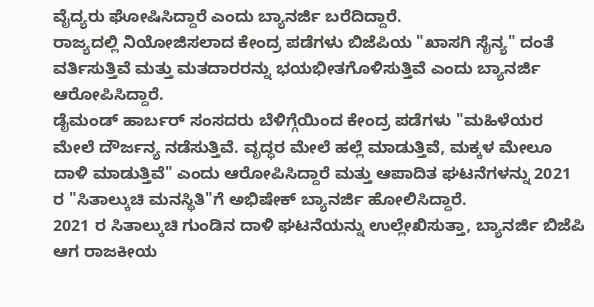ವೈದ್ಯರು ಘೋಷಿಸಿದ್ದಾರೆ ಎಂದು ಬ್ಯಾನರ್ಜಿ ಬರೆದಿದ್ದಾರೆ.
ರಾಜ್ಯದಲ್ಲಿ ನಿಯೋಜಿಸಲಾದ ಕೇಂದ್ರ ಪಡೆಗಳು ಬಿಜೆಪಿಯ "ಖಾಸಗಿ ಸೈನ್ಯ" ದಂತೆ ವರ್ತಿಸುತ್ತಿವೆ ಮತ್ತು ಮತದಾರರನ್ನು ಭಯಭೀತಗೊಳಿಸುತ್ತಿವೆ ಎಂದು ಬ್ಯಾನರ್ಜಿ ಆರೋಪಿಸಿದ್ದಾರೆ.
ಡೈಮಂಡ್ ಹಾರ್ಬರ್ ಸಂಸದರು ಬೆಳಿಗ್ಗೆಯಿಂದ ಕೇಂದ್ರ ಪಡೆಗಳು "ಮಹಿಳೆಯರ ಮೇಲೆ ದೌರ್ಜನ್ಯ ನಡೆಸುತ್ತಿವೆ. ವೃದ್ಧರ ಮೇಲೆ ಹಲ್ಲೆ ಮಾಡುತ್ತಿವೆ, ಮಕ್ಕಳ ಮೇಲೂ ದಾಳಿ ಮಾಡುತ್ತಿವೆ" ಎಂದು ಆರೋಪಿಸಿದ್ದಾರೆ ಮತ್ತು ಆಪಾದಿತ ಘಟನೆಗಳನ್ನು 2021 ರ "ಸಿತಾಲ್ಕುಚಿ ಮನಸ್ಥಿತಿ"ಗೆ ಅಭಿಷೇಕ್ ಬ್ಯಾನರ್ಜಿ ಹೋಲಿಸಿದ್ದಾರೆ.
2021 ರ ಸಿತಾಲ್ಕುಚಿ ಗುಂಡಿನ ದಾಳಿ ಘಟನೆಯನ್ನು ಉಲ್ಲೇಖಿಸುತ್ತಾ, ಬ್ಯಾನರ್ಜಿ ಬಿಜೆಪಿ ಆಗ ರಾಜಕೀಯ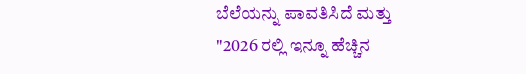ಬೆಲೆಯನ್ನು ಪಾವತಿಸಿದೆ ಮತ್ತು "2026 ರಲ್ಲಿ ಇನ್ನೂ ಹೆಚ್ಚಿನ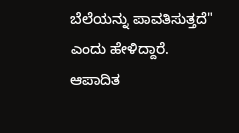ಬೆಲೆಯನ್ನು ಪಾವತಿಸುತ್ತದೆ" ಎಂದು ಹೇಳಿದ್ದಾರೆ.
ಆಪಾದಿತ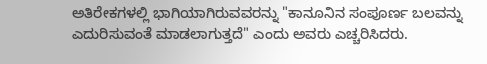ಅತಿರೇಕಗಳಲ್ಲಿ ಭಾಗಿಯಾಗಿರುವವರನ್ನು "ಕಾನೂನಿನ ಸಂಪೂರ್ಣ ಬಲವನ್ನು ಎದುರಿಸುವಂತೆ ಮಾಡಲಾಗುತ್ತದೆ" ಎಂದು ಅವರು ಎಚ್ಚರಿಸಿದರು.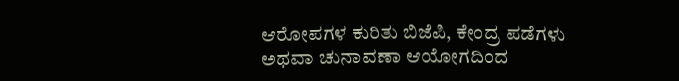ಆರೋಪಗಳ ಕುರಿತು ಬಿಜೆಪಿ, ಕೇಂದ್ರ ಪಡೆಗಳು ಅಥವಾ ಚುನಾವಣಾ ಆಯೋಗದಿಂದ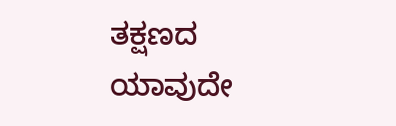ತಕ್ಷಣದ ಯಾವುದೇ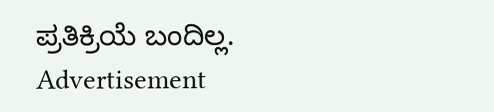ಪ್ರತಿಕ್ರಿಯೆ ಬಂದಿಲ್ಲ.
Advertisement